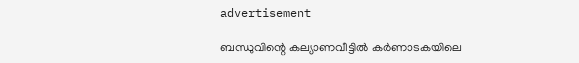advertisement

ബന്ധുവിന്റെ കല്യാണവീട്ടില്‍ കര്‍ണാടകയിലെ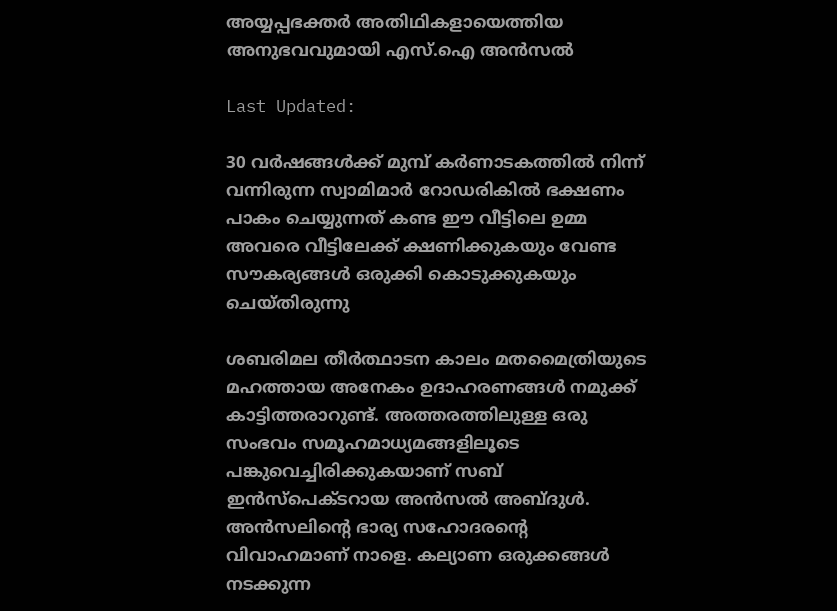അയ്യപ്പഭക്തര്‍ അതിഥികളായെത്തിയ അനുഭവവുമായി എസ്.ഐ അന്‍സല്‍

Last Updated:

30 വർഷങ്ങൾക്ക് മുമ്പ് കർണാടകത്തിൽ നിന്ന് വന്നിരുന്ന സ്വാമിമാര്‍ റോഡരികില്‍ ഭക്ഷണം പാകം ചെയ്യുന്നത് കണ്ട ഈ വീട്ടിലെ ഉമ്മ അവരെ വീട്ടിലേക്ക് ക്ഷണിക്കുകയും വേണ്ട സൗകര്യങ്ങള്‍ ഒരുക്കി കൊടുക്കുകയും ചെയ്തിരുന്നു

ശബരിമല തീര്‍ത്ഥാടന കാലം മതമൈത്രിയുടെ മഹത്തായ അനേകം ഉദാഹരണങ്ങള്‍ നമുക്ക് കാട്ടിത്തരാറുണ്ട്. അത്തരത്തിലുള്ള ഒരു സംഭവം സമൂഹമാധ്യമങ്ങളിലൂടെ പങ്കുവെച്ചിരിക്കുകയാണ് സബ് ഇന്‍സ്പെക്ടറായ അന്‍സല്‍ അബ്ദുള്‍.
അന്‍സലിന്‍റെ ഭാര്യ സഹോദരന്‍റെ വിവാഹമാണ് നാളെ. കല്യാണ ഒരുക്കങ്ങള്‍ നടക്കുന്ന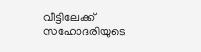വീട്ടിലേക്ക് സഹോദരിയുടെ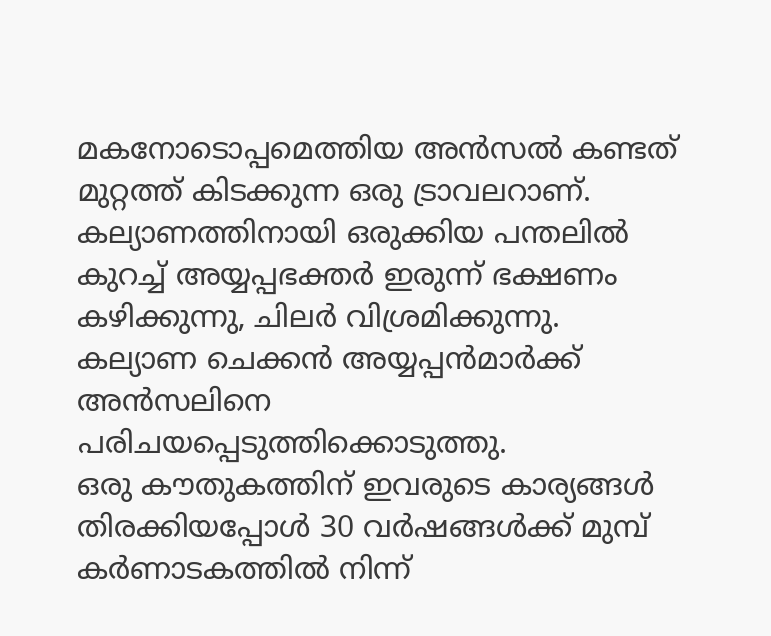മകനോടൊപ്പമെത്തിയ അന്‍സല്‍ കണ്ടത് മുറ്റത്ത് കിടക്കുന്ന ഒരു ട്രാവലറാണ്. കല്യാണത്തിനായി ഒരുക്കിയ പന്തലില്‍ കുറച്ച് അയ്യപ്പഭക്തര്‍ ഇരുന്ന് ഭക്ഷണം കഴിക്കുന്നു, ചിലര്‍ വിശ്രമിക്കുന്നു. കല്യാണ ചെക്കൻ അയ്യപ്പൻമാർക്ക് അന്‍സലിനെ പരിചയപ്പെടുത്തിക്കൊടുത്തു.
ഒരു കൗതുകത്തിന് ഇവരുടെ കാര്യങ്ങൾ തിരക്കിയപ്പോൾ 30 വർഷങ്ങൾക്ക് മുമ്പ് കർണാടകത്തിൽ നിന്ന്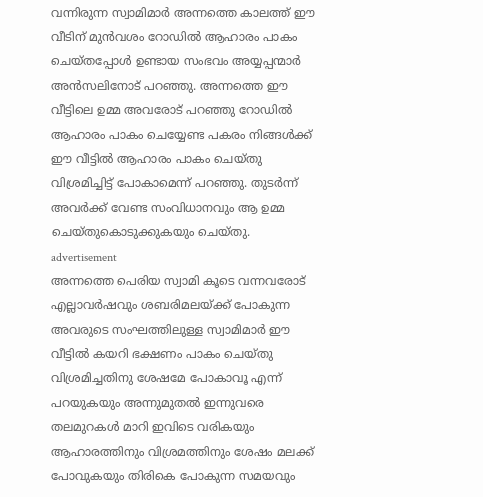വന്നിരുന്ന സ്വാമിമാർ അന്നത്തെ കാലത്ത് ഈ വീടിന് മുൻവശം റോഡിൽ ആഹാരം പാകം ചെയ്തപ്പോൾ ഉണ്ടായ സംഭവം അയ്യപ്പന്മാര്‍ അന്‍സലിനോട് പറഞ്ഞു. അന്നത്തെ ഈ വീട്ടിലെ ഉമ്മ അവരോട് പറഞ്ഞു റോഡിൽ ആഹാരം പാകം ചെയ്യേണ്ട പകരം നിങ്ങൾക്ക് ഈ വീട്ടിൽ ആഹാരം പാകം ചെയ്തു വിശ്രമിച്ചിട്ട് പോകാമെന്ന് പറഞ്ഞു. തുടർന്ന് അവർക്ക് വേണ്ട സംവിധാനവും ആ ഉമ്മ ചെയ്തുകൊടുക്കുകയും ചെയ്തു.
advertisement
അന്നത്തെ പെരിയ സ്വാമി കൂടെ വന്നവരോട് എല്ലാവർഷവും ശബരിമലയ്ക്ക് പോകുന്ന അവരുടെ സംഘത്തിലുള്ള സ്വാമിമാർ ഈ വീട്ടിൽ കയറി ഭക്ഷണം പാകം ചെയ്തു വിശ്രമിച്ചതിനു ശേഷമേ പോകാവൂ എന്ന് പറയുകയും അന്നുമുതൽ ഇന്നുവരെ തലമുറകൾ മാറി ഇവിടെ വരികയും ആഹാരത്തിനും വിശ്രമത്തിനും ശേഷം മലക്ക് പോവുകയും തിരികെ പോകുന്ന സമയവും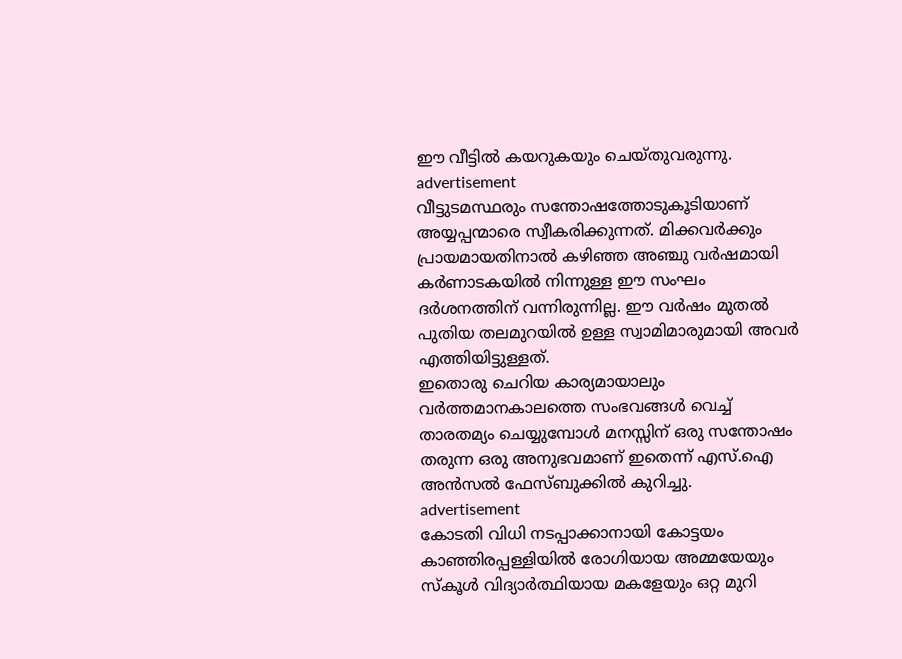ഈ വീട്ടിൽ കയറുകയും ചെയ്തുവരുന്നു.
advertisement
വീട്ടുടമസ്ഥരും സന്തോഷത്തോടുകൂടിയാണ് അയ്യപ്പന്മാരെ സ്വീകരിക്കുന്നത്. മിക്കവർക്കും പ്രായമായതിനാൽ കഴിഞ്ഞ അഞ്ചു വർഷമായി കര്‍ണാടകയില്‍ നിന്നുള്ള ഈ സംഘം ദര്‍ശനത്തിന് വന്നിരുന്നില്ല. ഈ വർഷം മുതൽ പുതിയ തലമുറയിൽ ഉള്ള സ്വാമിമാരുമായി അവർ എത്തിയിട്ടുള്ളത്.
ഇതൊരു ചെറിയ കാര്യമായാലും വർത്തമാനകാലത്തെ സംഭവങ്ങൾ വെച്ച് താരതമ്യം ചെയ്യുമ്പോൾ മനസ്സിന് ഒരു സന്തോഷം തരുന്ന ഒരു അനുഭവമാണ് ഇതെന്ന് എസ്.ഐ അന്‍സല്‍ ഫേസ്ബുക്കില്‍ കുറിച്ചു.
advertisement
കോടതി വിധി നടപ്പാക്കാനായി കോട്ടയം കാഞ്ഞിരപ്പള്ളിയില്‍ രോഗിയായ അമ്മയേയും സ്കൂൾ വിദ്യാർത്ഥിയായ മകളേയും ഒറ്റ മുറി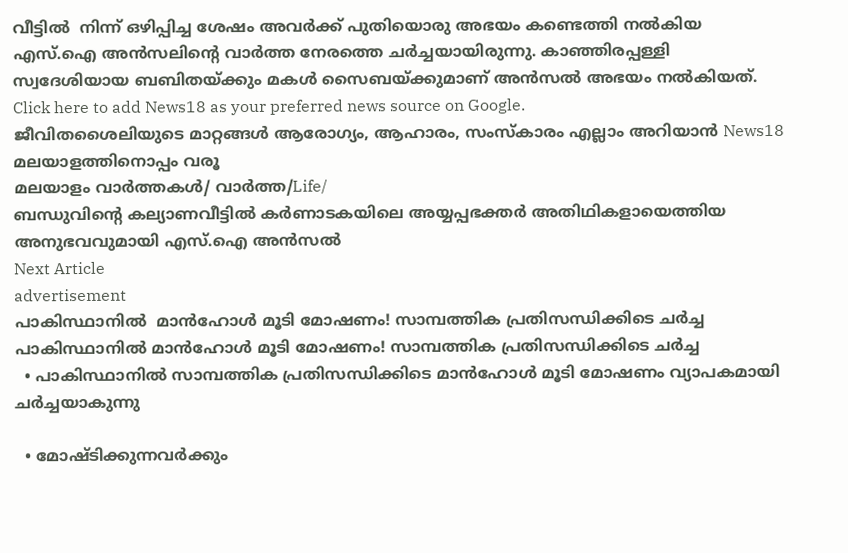വീട്ടിൽ  നിന്ന് ഒഴിപ്പിച്ച ശേഷം അവർക്ക് പുതിയൊരു അഭയം കണ്ടെത്തി നൽകിയ എസ്.ഐ അന്‍സലിന്‍റെ വാര്‍ത്ത നേരത്തെ ചര്‍ച്ചയായിരുന്നു. കാഞ്ഞിരപ്പള്ളി സ്വദേശിയായ ബബിതയ്ക്കും മകൾ സൈബയ്ക്കുമാണ് അൻസൽ അഭയം നൽകിയത്.
Click here to add News18 as your preferred news source on Google.
ജീവിതശൈലിയുടെ മാറ്റങ്ങൾ ആരോഗ്യം, ആഹാരം, സംസ്കാരം എല്ലാം അറിയാൻ News18 മലയാളത്തിനൊപ്പം വരൂ
മലയാളം വാർത്തകൾ/ വാർത്ത/Life/
ബന്ധുവിന്റെ കല്യാണവീട്ടില്‍ കര്‍ണാടകയിലെ അയ്യപ്പഭക്തര്‍ അതിഥികളായെത്തിയ അനുഭവവുമായി എസ്.ഐ അന്‍സല്‍
Next Article
advertisement
പാകിസ്ഥാനിൽ  മാൻഹോൾ മൂടി മോഷണം! സാമ്പത്തിക പ്രതിസന്ധിക്കിടെ ചർച്ച
പാകിസ്ഥാനിൽ മാൻഹോൾ മൂടി മോഷണം! സാമ്പത്തിക പ്രതിസന്ധിക്കിടെ ചർച്ച
  • പാകിസ്ഥാനിൽ സാമ്പത്തിക പ്രതിസന്ധിക്കിടെ മാൻഹോൾ മൂടി മോഷണം വ്യാപകമായി ചർച്ചയാകുന്നു

  • മോഷ്ടിക്കുന്നവർക്കും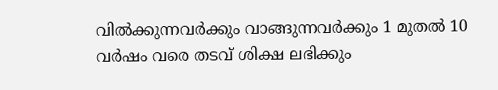വിൽക്കുന്നവർക്കും വാങ്ങുന്നവർക്കും 1 മുതൽ 10 വർഷം വരെ തടവ് ശിക്ഷ ലഭിക്കും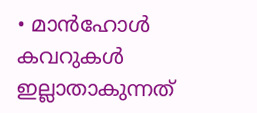• മാൻഹോൾ കവറുകൾ ഇല്ലാതാകുന്നത്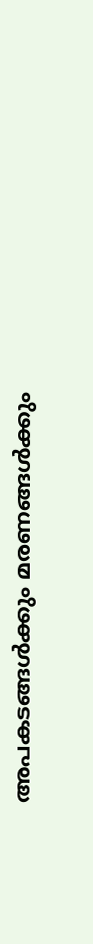അപകടങ്ങൾക്കും മരണങ്ങൾക്കും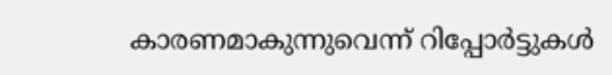കാരണമാകുന്നുവെന്ന് റിപ്പോർട്ടുകൾ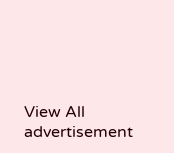View All
advertisement